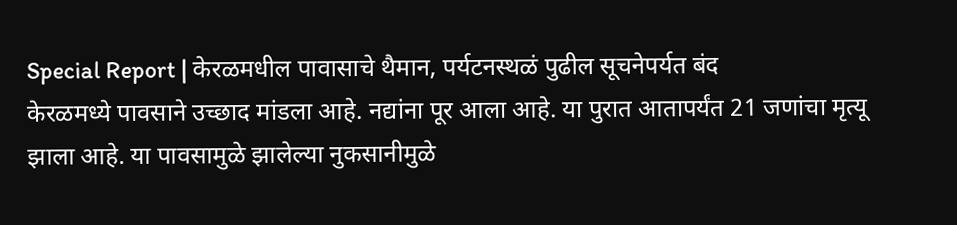Special Report | केरळमधील पावासाचे थैमान, पर्यटनस्थळं पुढील सूचनेपर्यत बंद
केरळमध्ये पावसाने उच्छाद मांडला आहे. नद्यांना पूर आला आहे. या पुरात आतापर्यंत 21 जणांचा मृत्यू झाला आहे. या पावसामुळे झालेल्या नुकसानीमुळे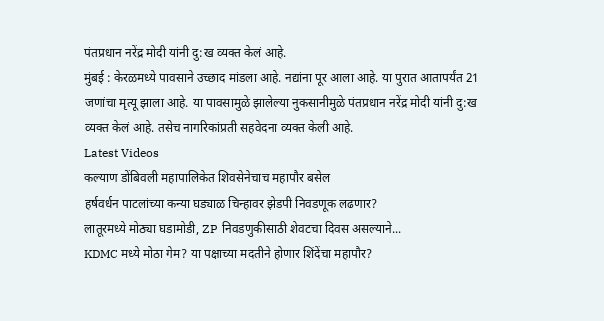पंतप्रधान नरेंद्र मोदी यांनी दु:ख व्यक्त केलं आहे.
मुंबई : केरळमध्ये पावसाने उच्छाद मांडला आहे. नद्यांना पूर आला आहे. या पुरात आतापर्यंत 21 जणांचा मृत्यू झाला आहे. या पावसामुळे झालेल्या नुकसानीमुळे पंतप्रधान नरेंद्र मोदी यांनी दु:ख व्यक्त केलं आहे. तसेच नागरिकांप्रती सहवेदना व्यक्त केली आहे.
Latest Videos
कल्याण डोंबिवली महापालिकेत शिवसेनेचाच महापौर बसेल
हर्षवर्धन पाटलांच्या कन्या घड्याळ चिन्हावर झेडपी निवडणूक लढणार?
लातूरमध्ये मोठ्या घडामोडी, ZP निवडणुकीसाठी शेवटचा दिवस असल्याने...
KDMC मध्ये मोठा गेम? या पक्षाच्या मदतीने होणार शिंदेंचा महापौर?